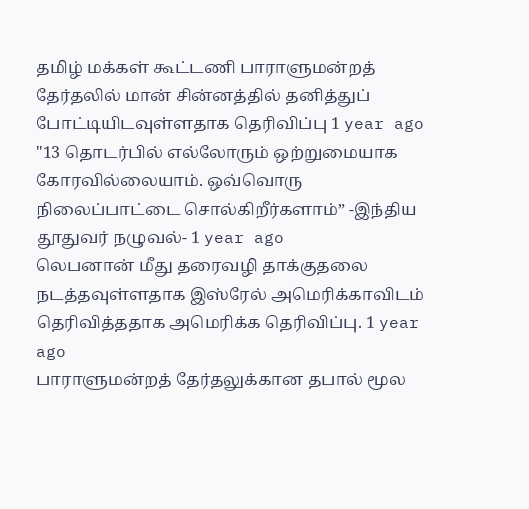தமிழ் மக்கள் கூட்டணி பாராளுமன்றத் தேர்தலில் மான் சின்னத்தில் தனித்துப் போட்டியிடவுள்ளதாக தெரிவிப்பு 1 year ago
"13 தொடர்பில் எல்லோரும் ஒற்றுமையாக கோரவில்லையாம். ஒவ்வொரு நிலைப்பாட்டை சொல்கிறீர்களாம்” -இந்திய தூதுவர் நழுவல்- 1 year ago
லெபனான் மீது தரைவழி தாக்குதலை நடத்தவுள்ளதாக இஸ்ரேல் அமெரிக்காவிடம் தெரிவித்ததாக அமெரிக்க தெரிவிப்பு. 1 year ago
பாராளுமன்றத் தேர்தலுக்கான தபால் மூல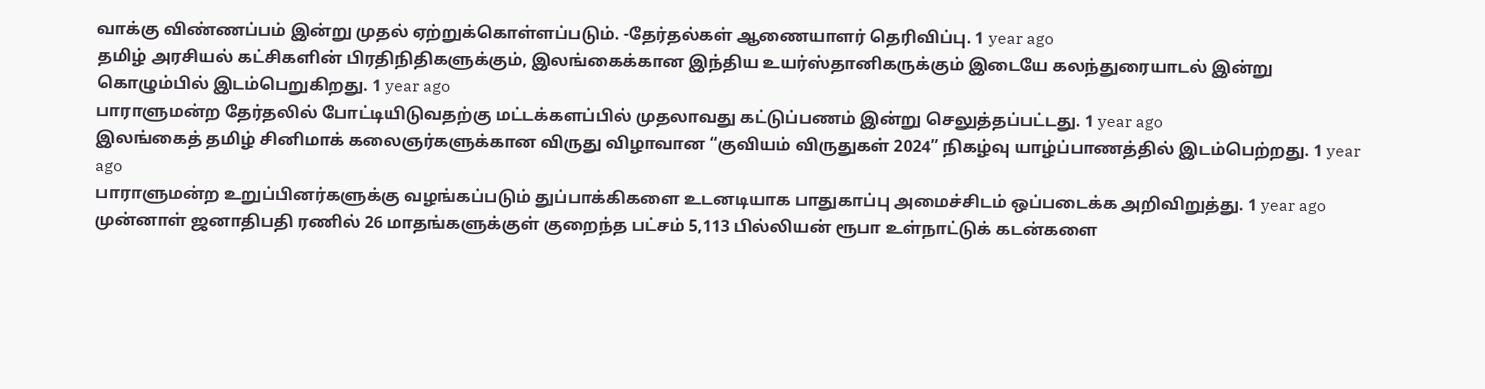வாக்கு விண்ணப்பம் இன்று முதல் ஏற்றுக்கொள்ளப்படும். -தேர்தல்கள் ஆணையாளர் தெரிவிப்பு. 1 year ago
தமிழ் அரசியல் கட்சிகளின் பிரதிநிதிகளுக்கும், இலங்கைக்கான இந்திய உயர்ஸ்தானிகருக்கும் இடையே கலந்துரையாடல் இன்று கொழும்பில் இடம்பெறுகிறது. 1 year ago
பாராளுமன்ற தேர்தலில் போட்டியிடுவதற்கு மட்டக்களப்பில் முதலாவது கட்டுப்பணம் இன்று செலுத்தப்பட்டது. 1 year ago
இலங்கைத் தமிழ் சினிமாக் கலைஞர்களுக்கான விருது விழாவான “குவியம் விருதுகள் 2024” நிகழ்வு யாழ்ப்பாணத்தில் இடம்பெற்றது. 1 year ago
பாராளுமன்ற உறுப்பினர்களுக்கு வழங்கப்படும் துப்பாக்கிகளை உடனடியாக பாதுகாப்பு அமைச்சிடம் ஒப்படைக்க அறிவிறுத்து. 1 year ago
முன்னாள் ஜனாதிபதி ரணில் 26 மாதங்களுக்குள் குறைந்த பட்சம் 5,113 பில்லியன் ரூபா உள்நாட்டுக் கடன்களை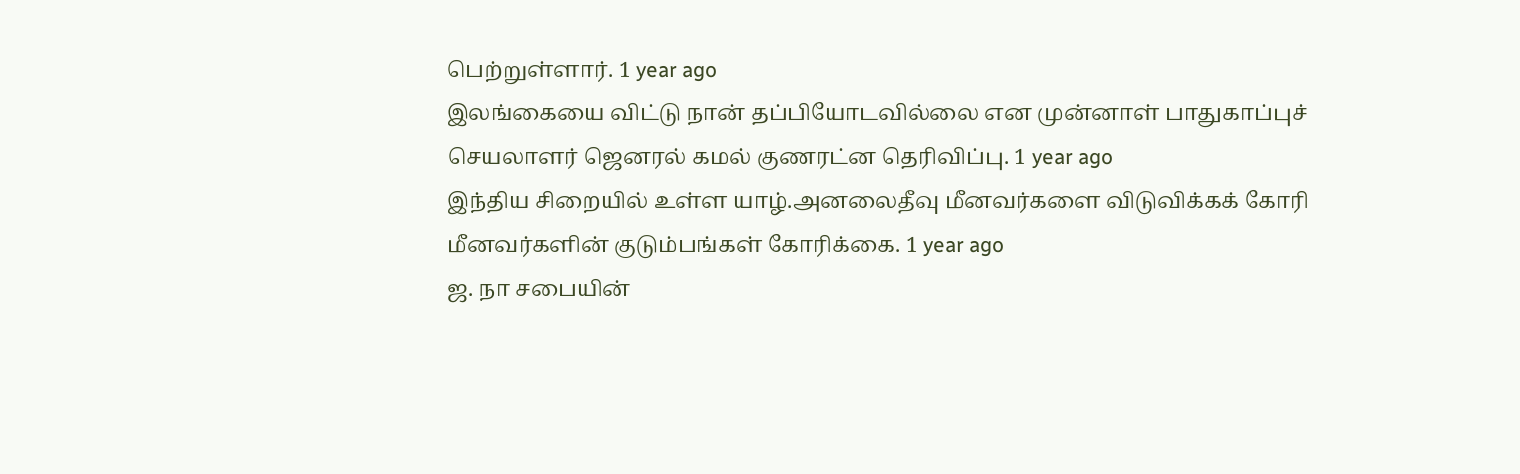பெற்றுள்ளார். 1 year ago
இலங்கையை விட்டு நான் தப்பியோடவில்லை என முன்னாள் பாதுகாப்புச் செயலாளர் ஜெனரல் கமல் குணரட்ன தெரிவிப்பு. 1 year ago
இந்திய சிறையில் உள்ள யாழ்.அனலைதீவு மீனவர்களை விடுவிக்கக் கோரி மீனவர்களின் குடும்பங்கள் கோரிக்கை. 1 year ago
ஜ. நா சபையின்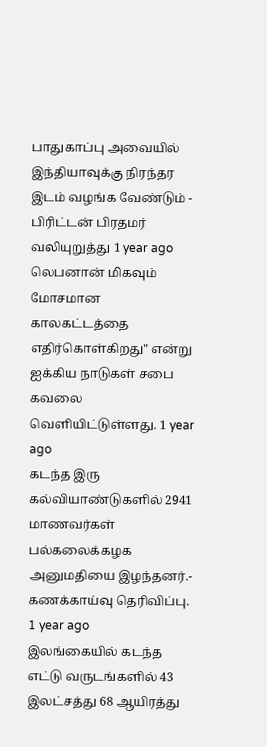பாதுகாப்பு அவையில் இந்தியாவுக்கு நிரந்தர இடம் வழங்க வேண்டும் - பிரிட்டன் பிரதமர் வலியுறுத்து 1 year ago
லெபனான் மிகவும் மோசமான காலகட்டத்தை எதிர்கொள்கிறது" என்று ஐக்கிய நாடுகள் சபை கவலை வெளியிட்டுள்ளது. 1 year ago
கடந்த இரு கல்வியாண்டுகளில் 2941 மாணவர்கள் பல்கலைக்கழக அனுமதியை இழந்தனர்.- கணக்காய்வு தெரிவிப்பு. 1 year ago
இலங்கையில் கடந்த எட்டு வருடங்களில் 43 இலட்சத்து 68 ஆயிரத்து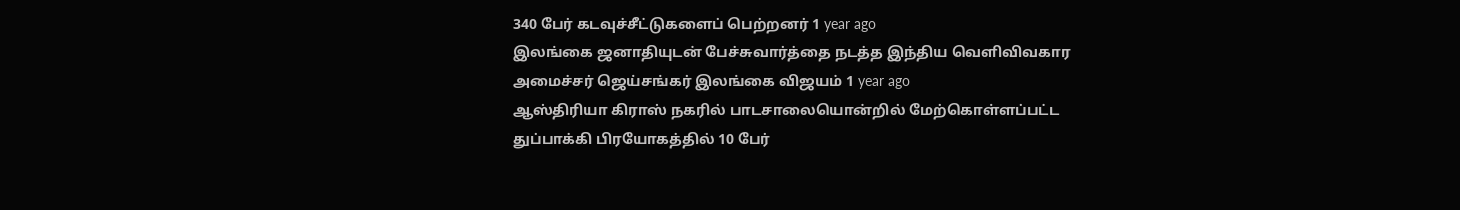340 பேர் கடவுச்சீட்டுகளைப் பெற்றனர் 1 year ago
இலங்கை ஜனாதியுடன் பேச்சுவார்த்தை நடத்த இந்திய வெளிவிவகார அமைச்சர் ஜெய்சங்கர் இலங்கை விஜயம் 1 year ago
ஆஸ்திரியா கிராஸ் நகரில் பாடசாலையொன்றில் மேற்கொள்ளப்பட்ட துப்பாக்கி பிரயோகத்தில் 10 பேர்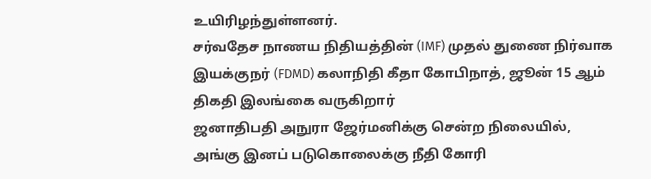உயிரிழந்துள்ளனர்.
சர்வதேச நாணய நிதியத்தின் (IMF) முதல் துணை நிர்வாக இயக்குநர் (FDMD) கலாநிதி கீதா கோபிநாத், ஜூன் 15 ஆம் திகதி இலங்கை வருகிறார்
ஜனாதிபதி அநுரா ஜேர்மனிக்கு சென்ற நிலையில், அங்கு இனப் படுகொலைக்கு நீதி கோரி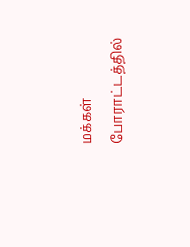மக்கள் போராட்டத்தில்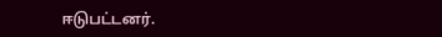ஈடுபட்டனர்.